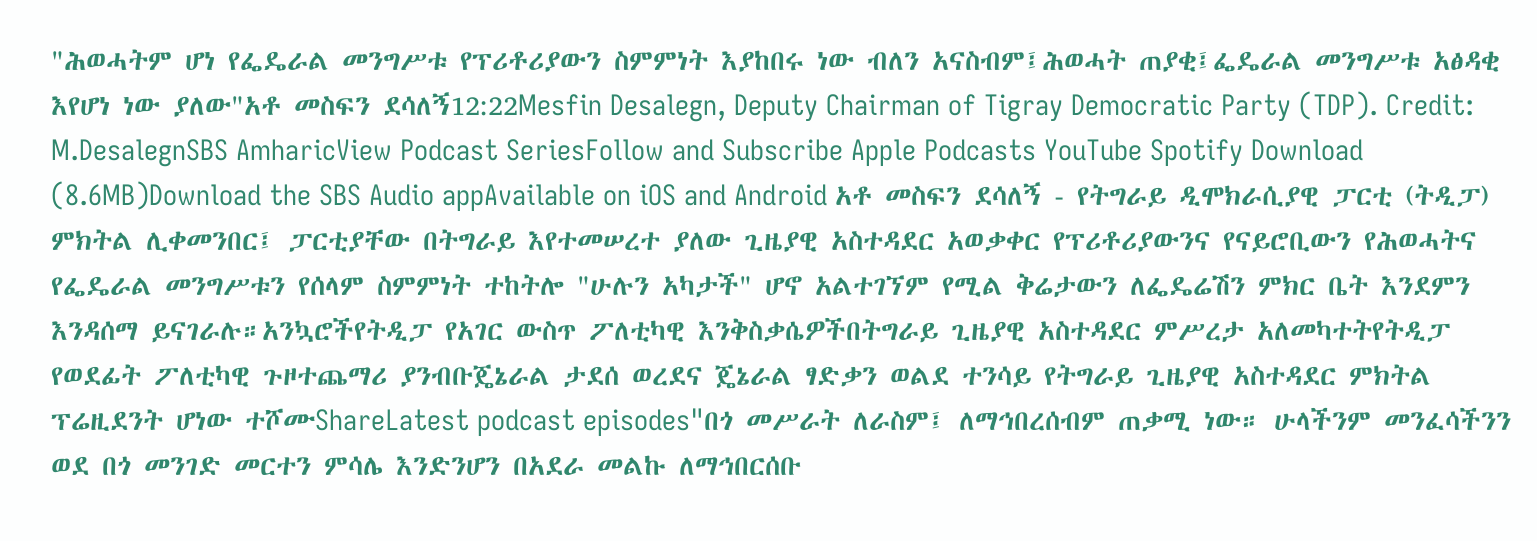"ሕወሓትም ሆነ የፌዴራል መንግሥቱ የፕሪቶሪያውን ስምምነት እያከበሩ ነው ብለን አናስብም፤ሕወሓት ጠያቂ፤ፌዴራል መንግሥቱ አፅዳቂ እየሆነ ነው ያለው"አቶ መስፍን ደሳለኝ12:22Mesfin Desalegn, Deputy Chairman of Tigray Democratic Party (TDP). Credit: M.DesalegnSBS AmharicView Podcast SeriesFollow and Subscribe Apple Podcasts YouTube Spotify Download (8.6MB)Download the SBS Audio appAvailable on iOS and Android አቶ መስፍን ደሳለኝ - የትግራይ ዲሞክራሲያዊ ፓርቲ (ትዲፓ) ምክትል ሊቀመንበር፤ ፓርቲያቸው በትግራይ እየተመሠረተ ያለው ጊዜያዊ አስተዳደር አወቃቀር የፕሪቶሪያውንና የናይሮቢውን የሕወሓትና የፌዴራል መንግሥቱን የሰላም ስምምነት ተከትሎ "ሁሉን አካታች" ሆኖ አልተገኘም የሚል ቅሬታውን ለፌዴሬሽን ምክር ቤት እንደምን እንዳሰማ ይናገራሉ።አንኳሮችየትዲፓ የአገር ውስጥ ፖለቲካዊ እንቅስቃሴዎችበትግራይ ጊዜያዊ አስተዳደር ምሥረታ አለመካተትየትዲፓ የወደፊት ፖለቲካዊ ጉዞተጨማሪ ያንብቡጄኔራል ታደሰ ወረደና ጄኔራል ፃድቃን ወልደ ተንሳይ የትግራይ ጊዜያዊ አስተዳደር ምክትል ፕሬዚደንት ሆነው ተሾሙShareLatest podcast episodes"በጎ መሥራት ለራስም፤ ለማኅበረሰብም ጠቃሚ ነው። ሁላችንም መንፈሳችንን ወደ በጎ መንገድ መርተን ምሳሌ እንድንሆን በአደራ መልኩ ለማኅበርሰቡ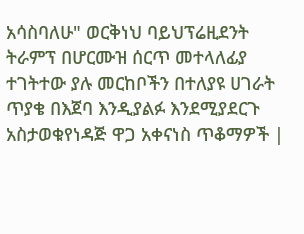አሳስባለሁ" ወርቅነህ ባይህፕሬዚደንት ትራምፕ በሆርሙዝ ሰርጥ መተላለፊያ ተገትተው ያሉ መርከቦችን በተለያዩ ሀገራት ጥያቄ በእጀባ እንዲያልፉ እንደሚያደርጉ አስታወቁየነዳጅ ዋጋ አቀናነስ ጥቆማዎች |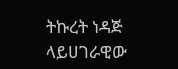ትኩረት ነዳጅ ላይሀገራዊው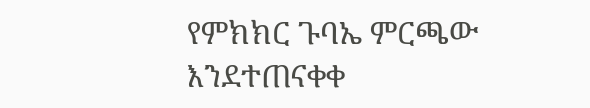የምክክር ጉባኤ ምርጫው እንደተጠናቀቀ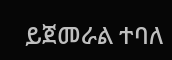ይጀመራል ተባለ